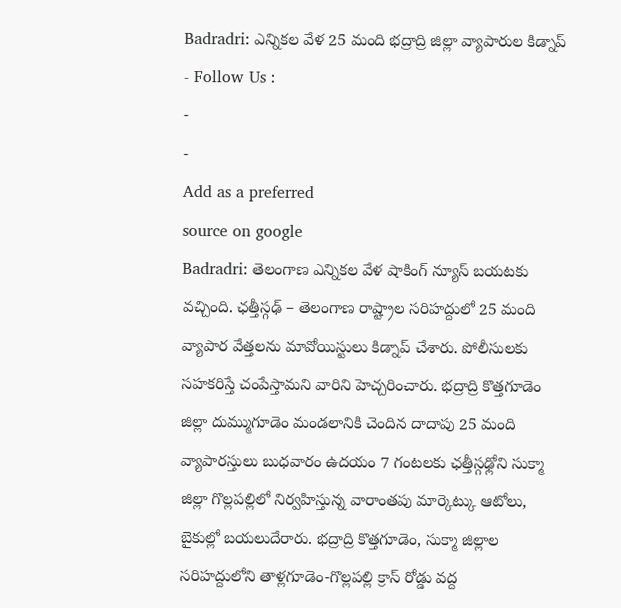Badradri: ఎన్నికల వేళ 25 మంది భద్రాద్రి జిల్లా వ్యాపారుల కిడ్నాప్
- Follow Us :
-
-
Add as a preferred
source on google
Badradri: తెలంగాణ ఎన్నికల వేళ షాకింగ్ న్యూస్ బయటకు వచ్చింది. ఛత్తీస్గఢ్ – తెలంగాణ రాష్ట్రాల సరిహద్దులో 25 మంది వ్యాపార వేత్తలను మావోయిస్టులు కిడ్నాప్ చేశారు. పోలీసులకు సహకరిస్తే చంపేస్తామని వారిని హెచ్చరించారు. భద్రాద్రి కొత్తగూడెం జిల్లా దుమ్ముగూడెం మండలానికి చెందిన దాదాపు 25 మంది వ్యాపారస్తులు బుధవారం ఉదయం 7 గంటలకు ఛత్తీస్గఢ్లోని సుక్మా జిల్లా గొల్లపల్లిలో నిర్వహిస్తున్న వారాంతపు మార్కెట్కు ఆటోలు, బైకుల్లో బయలుదేరారు. భద్రాద్రి కొత్తగూడెం, సుక్మా జిల్లాల సరిహద్దులోని తాళ్లగూడెం-గొల్లపల్లి క్రాస్ రోడ్డు వద్ద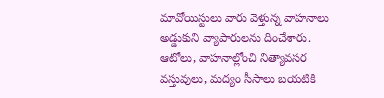మావోయిస్టులు వారు వెళ్తున్న వాహనాలు అడ్డుకుని వ్యాపారులను దించేశారు. ఆటోలు, వాహనాల్లోంచి నిత్యావసర వస్తువులు, మద్యం సీసాలు బయటికి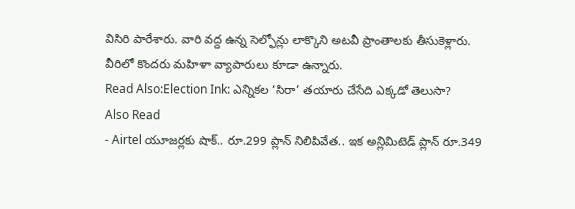విసిరి పారేశారు. వారి వద్ద ఉన్న సెల్ఫోన్లు లాక్కొని అటవీ ప్రాంతాలకు తీసుకెళ్లారు. వీరిలో కొందరు మహిళా వ్యాపారులు కూడా ఉన్నారు.
Read Also:Election Ink: ఎన్నికల ‘సిరా’ తయారు చేసేది ఎక్కడో తెలుసా?
Also Read
- Airtel యూజర్లకు షాక్.. రూ.299 ప్లాన్ నిలిపివేత.. ఇక అన్లిమిటెడ్ ప్లాన్ రూ.349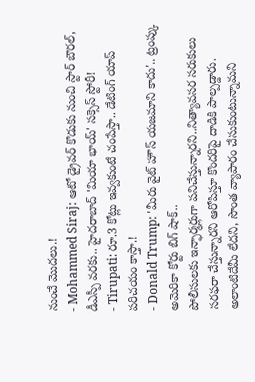నుంచే మొదలు.!
- Mohammed Siraj: ఆటో డ్రైవర్ కొడుకు నుంచి స్టార్ బౌరల్, డీఎస్పీ వరకు.. హైదరాబాద్ 'మియా భాయ్' సక్సెస్ స్టోరీ!
- Tirupati: రూ.3 కోట్లు ఇవ్వకుంటే చంపేస్తా.. డేటింగ్ యాప్ పరిచయం కాస్తా.!
- Donald Trump: 'మీరు వైట్ హౌస్ యజమాని కాదు'.. ట్రంప్కు అమెరికా కోర్టు బిగ్ షాక్..
పోలీసులకు ఇన్ఫార్మర్లుగా పనిచేస్తున్నారని..నిత్యావసర సరుకులు సరఫరా చేస్తున్నారని ఆరోపిస్తూ కొందరిపై దాడికి పాల్పడ్డారు. అలాంటిదేమీ లేదని, సొంత వ్యాపారం చేసుకుంటున్నామని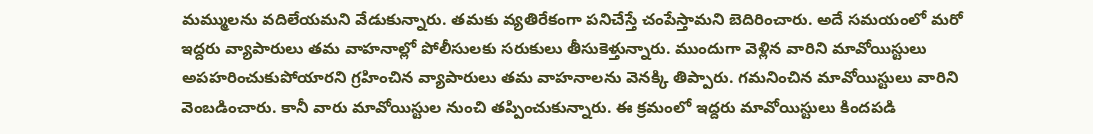మమ్ములను వదిలేయమని వేడుకున్నారు. తమకు వ్యతిరేకంగా పనిచేస్తే చంపేస్తామని బెదిరించారు. అదే సమయంలో మరో ఇద్దరు వ్యాపారులు తమ వాహనాల్లో పోలీసులకు సరుకులు తీసుకెళ్తున్నారు. ముందుగా వెళ్లిన వారిని మావోయిస్టులు అపహరించుకుపోయారని గ్రహించిన వ్యాపారులు తమ వాహనాలను వెనక్కి తిప్పారు. గమనించిన మావోయిస్టులు వారిని వెంబడించారు. కానీ వారు మావోయిస్టుల నుంచి తప్పించుకున్నారు. ఈ క్రమంలో ఇద్దరు మావోయిస్టులు కిందపడి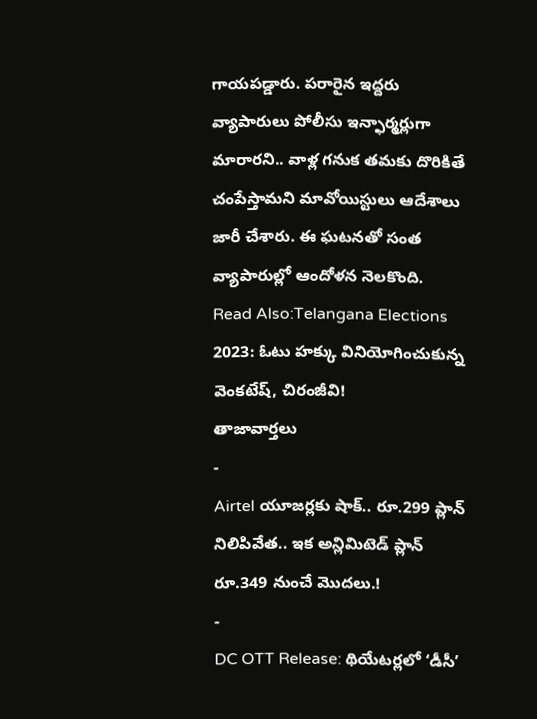గాయపడ్డారు. పరారైన ఇద్దరు వ్యాపారులు పోలీసు ఇన్ఫార్మర్లుగా మారారని.. వాళ్ల గనుక తమకు దొరికితే చంపేస్తామని మావోయిస్టులు ఆదేశాలు జారీ చేశారు. ఈ ఘటనతో సంత వ్యాపారుల్లో ఆందోళన నెలకొంది.
Read Also:Telangana Elections 2023: ఓటు హక్కు వినియోగించుకున్న వెంకటేష్, చిరంజీవి!
తాజావార్తలు
-
Airtel యూజర్లకు షాక్.. రూ.299 ప్లాన్ నిలిపివేత.. ఇక అన్లిమిటెడ్ ప్లాన్ రూ.349 నుంచే మొదలు.!
-
DC OTT Release: థియేటర్లలో ‘డీసీ’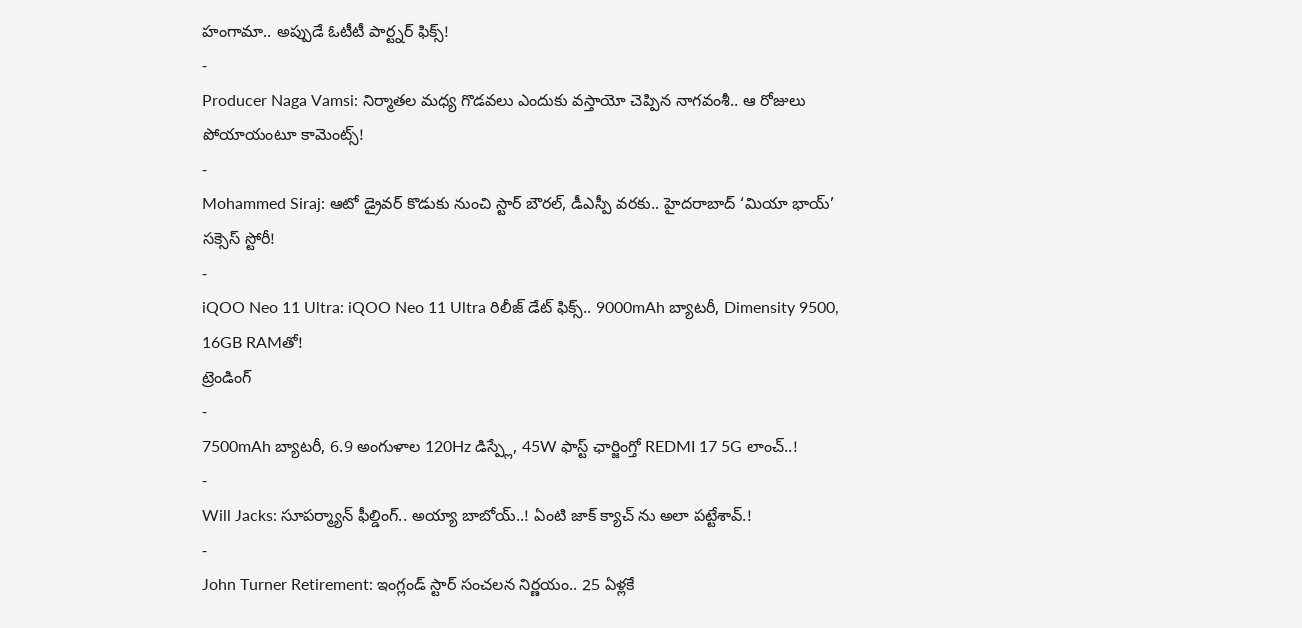హంగామా.. అప్పుడే ఓటీటీ పార్ట్నర్ ఫిక్స్!
-
Producer Naga Vamsi: నిర్మాతల మధ్య గొడవలు ఎందుకు వస్తాయో చెప్పిన నాగవంశీ.. ఆ రోజులు పోయాయంటూ కామెంట్స్!
-
Mohammed Siraj: ఆటో డ్రైవర్ కొడుకు నుంచి స్టార్ బౌరల్, డీఎస్పీ వరకు.. హైదరాబాద్ ‘మియా భాయ్’ సక్సెస్ స్టోరీ!
-
iQOO Neo 11 Ultra: iQOO Neo 11 Ultra రిలీజ్ డేట్ ఫిక్స్.. 9000mAh బ్యాటరీ, Dimensity 9500, 16GB RAMతో!
ట్రెండింగ్
-
7500mAh బ్యాటరీ, 6.9 అంగుళాల 120Hz డిస్ప్లే, 45W ఫాస్ట్ ఛార్జింగ్తో REDMI 17 5G లాంచ్..!
-
Will Jacks: సూపర్మ్యాన్ ఫీల్డింగ్.. అయ్యా బాబోయ్..! ఏంటి జాక్ క్యాచ్ ను అలా పట్టేశావ్.!
-
John Turner Retirement: ఇంగ్లండ్ స్టార్ సంచలన నిర్ణయం.. 25 ఏళ్లకే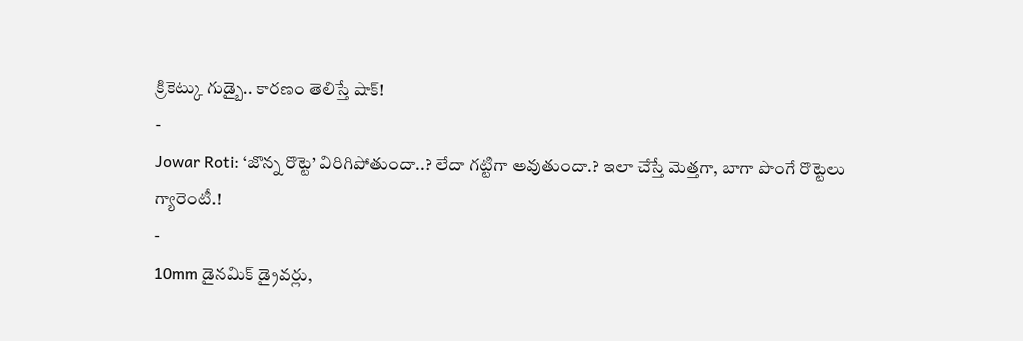క్రికెట్కు గుడ్బై.. కారణం తెలిస్తే షాక్!
-
Jowar Roti: ‘జొన్న రొట్టె’ విరిగిపోతుందా..? లేదా గట్టిగా అవుతుందా.? ఇలా చేస్తే మెత్తగా, బాగా పొంగే రొట్టెలు గ్యారెంటీ.!
-
10mm డైనమిక్ డ్రైవర్లు,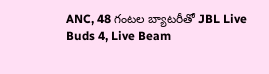ANC, 48 గంటల బ్యాటరీతో JBL Live Buds 4, Live Beam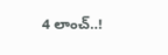4 లాంచ్..!